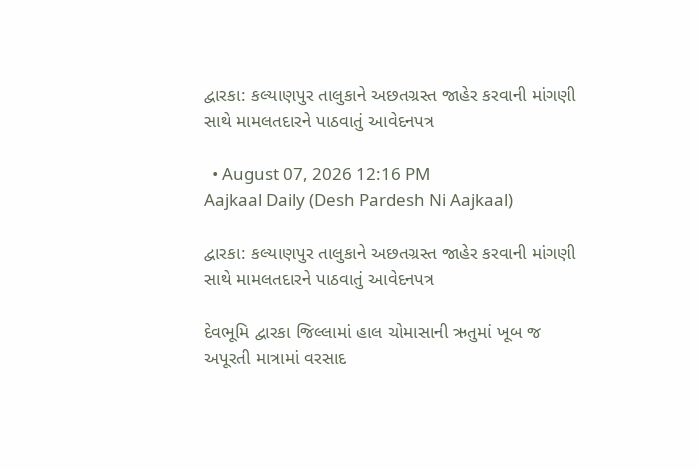દ્વારકા: કલ્યાણપુર તાલુકાને અછતગ્રસ્ત જાહેર કરવાની માંગણી સાથે મામલતદારને પાઠવાતું આવેદનપત્ર

  • August 07, 2026 12:16 PM
Aajkaal Daily (Desh Pardesh Ni Aajkaal)

દ્વારકા: કલ્યાણપુર તાલુકાને અછતગ્રસ્ત જાહેર કરવાની માંગણી સાથે મામલતદારને પાઠવાતું આવેદનપત્ર

દેવભૂમિ દ્વારકા જિલ્લામાં હાલ ચોમાસાની ઋતુમાં ખૂબ જ અપૂરતી માત્રામાં વરસાદ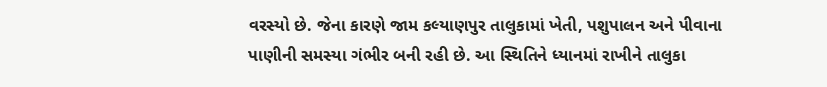વરસ્યો છે. જેના કારણે જામ કલ્યાણપુર તાલુકામાં ખેતી, પશુપાલન અને પીવાના પાણીની સમસ્યા ગંભીર બની રહી છે. આ સ્થિતિને ધ્યાનમાં રાખીને તાલુકા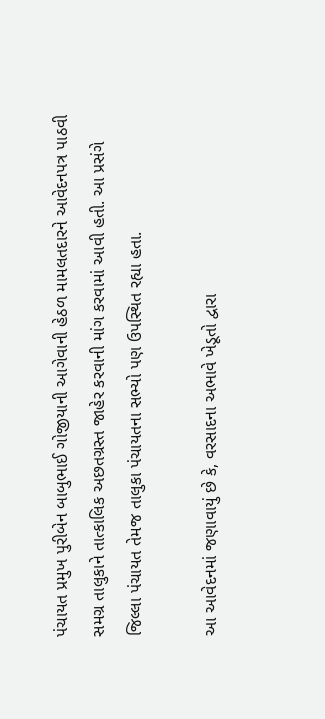પંચાયત પ્રમુખ પુરીબેન બાબુભાઈ ગોજીયાની આગેવાની હેઠળ મામલતદારને આવેદનપત્ર પાઠવી સમગ્ર તાલુકાને તાત્કાલિક અછતગ્રસ્ત જાહેર કરવાની માંગ કરવામાં આવી હતી. આ પ્રસંગે જિલ્લા પંચાયત તેમજ તાલુકા પંચાયતના સભ્યો પણ ઉપસ્થિત રહ્યા હતા.

આ આવેદનમાં જણાવાયું છે કે, વરસાદના અભાવે ખેડૂતો દ્વારા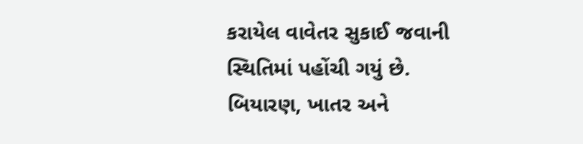કરાયેલ વાવેતર સુકાઈ જવાની સ્થિતિમાં પહોંચી ગયું છે. બિયારણ, ખાતર અને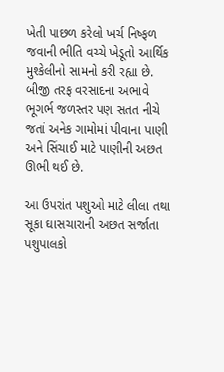ખેતી પાછળ કરેલો ખર્ચ નિષ્ફળ જવાની ભીતિ વચ્ચે ખેડૂતો આર્થિક મુશ્કેલીનો સામનો કરી રહ્યા છે. બીજી તરફ વરસાદના અભાવે ભૂગર્ભ જળસ્તર પણ સતત નીચે જતાં અનેક ગામોમાં પીવાના પાણી અને સિંચાઈ માટે પાણીની અછત ઊભી થઈ છે.

આ ઉપરાંત પશુઓ માટે લીલા તથા સૂકા ઘાસચારાની અછત સર્જાતા પશુપાલકો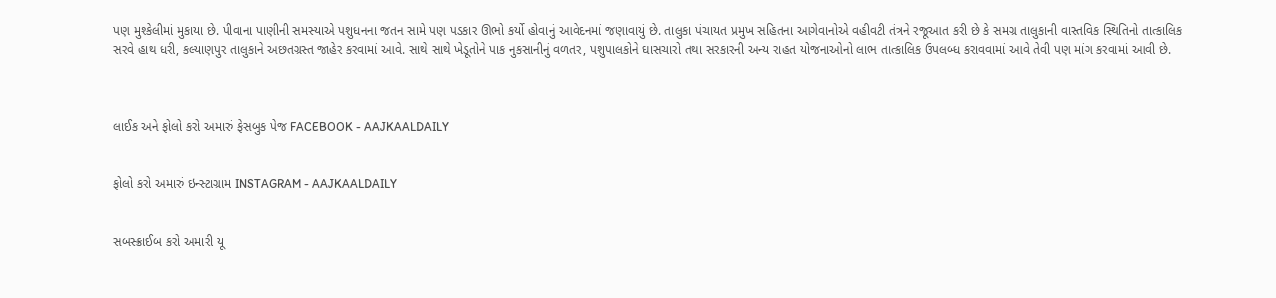પણ મુશ્કેલીમાં મુકાયા છે. પીવાના પાણીની સમસ્યાએ પશુધનના જતન સામે પણ પડકાર ઊભો કર્યો હોવાનું આવેદનમાં જણાવાયું છે. તાલુકા પંચાયત પ્રમુખ સહિતના આગેવાનોએ વહીવટી તંત્રને રજૂઆત કરી છે કે સમગ્ર તાલુકાની વાસ્તવિક સ્થિતિનો તાત્કાલિક સરવે હાથ ધરી, કલ્યાણપુર તાલુકાને અછતગ્રસ્ત જાહેર કરવામાં આવે. સાથે સાથે ખેડૂતોને પાક નુકસાનીનું વળતર, પશુપાલકોને ઘાસચારો તથા સરકારની અન્ય રાહત યોજનાઓનો લાભ તાત્કાલિક ઉપલબ્ધ કરાવવામાં આવે તેવી પણ માંગ કરવામાં આવી છે.



લાઈક અને ફોલો કરો અમારું ફેસબુક પેજ FACEBOOK - AAJKAALDAILY


ફોલો કરો અમારું ઇન્સ્ટાગ્રામ INSTAGRAM - AAJKAALDAILY


સબસ્ક્રાઈબ કરો અમારી યૂ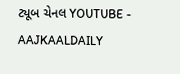ટ્યૂબ ચેનલ YOUTUBE - AAJKAALDAILY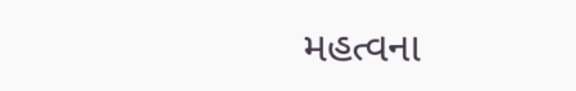મહત્વના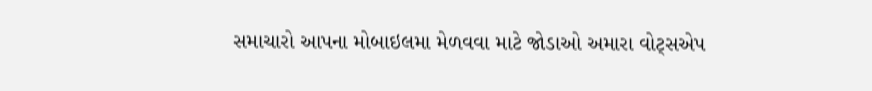સમાચારો આપના મોબાઇલમા મેળવવા માટે જોડાઓ અમારા વોટ્સએપ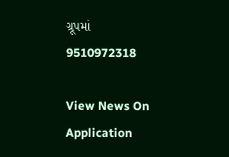ગ્રૂપમાં  9510972318

View News On Application